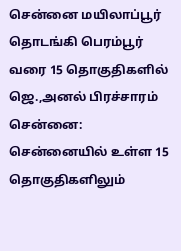சென்னை மயிலாப்பூர் தொடங்கி பெரம்பூர் வரை 15 தொகுதிகளில் ஜெ.,அனல் பிரச்சாரம்
சென்னை: சென்னையில் உள்ள 15 தொகுதிகளிலும்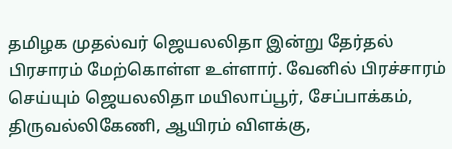தமிழக முதல்வர் ஜெயலலிதா இன்று தேர்தல் பிரசாரம் மேற்கொள்ள உள்ளார். வேனில் பிரச்சாரம் செய்யும் ஜெயலலிதா மயிலாப்பூர், சேப்பாக்கம், திருவல்லிகேணி, ஆயிரம் விளக்கு,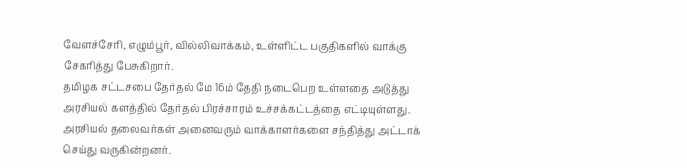வேளச்சேரி, எழும்பூர், வில்லிவாக்கம், உள்ளிட்ட பகுதிகளில் வாக்கு சேகரித்து பேசுகிறார்.
தமிழக சட்டசபை தேர்தல் மே 16ம் தேதி நடைபெற உள்ளதை அடுத்து அரசியல் களத்தில் தேர்தல் பிரச்சாரம் உச்சக்கட்டத்தை எட்டியுள்ளது. அரசியல் தலைவர்கள் அனைவரும் வாக்காளர்களை சந்தித்து அட்டாக் செய்து வருகின்றனர்.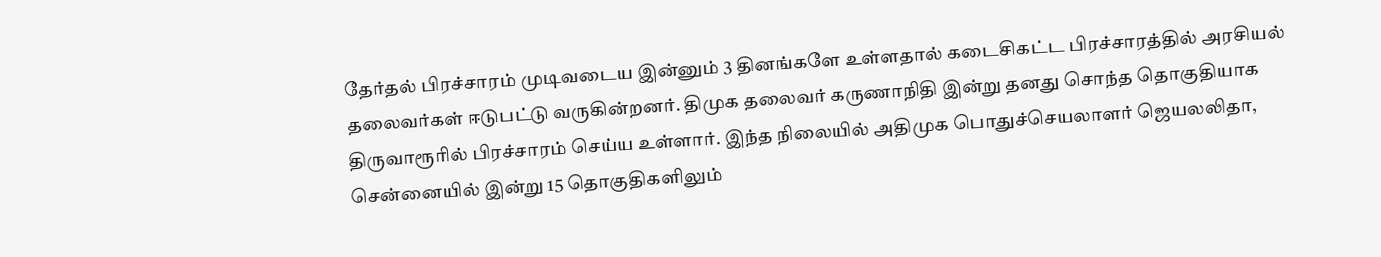தேர்தல் பிரச்சாரம் முடிவடைய இன்னும் 3 தினங்களே உள்ளதால் கடைசிகட்ட பிரச்சாரத்தில் அரசியல் தலைவர்கள் ஈடுபட்டு வருகின்றனர். திமுக தலைவர் கருணாநிதி இன்று தனது சொந்த தொகுதியாக திருவாரூரில் பிரச்சாரம் செய்ய உள்ளார். இந்த நிலையில் அதிமுக பொதுச்செயலாளர் ஜெயலலிதா, சென்னையில் இன்று 15 தொகுதிகளிலும்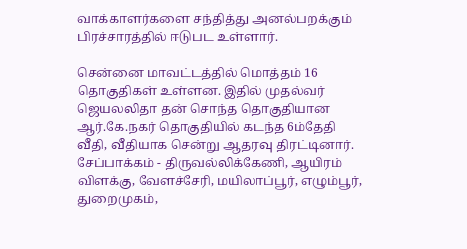வாக்காளர்களை சந்தித்து அனல்பறக்கும் பிரச்சாரத்தில் ஈடுபட உள்ளார்.

சென்னை மாவட்டத்தில் மொத்தம் 16 தொகுதிகள் உள்ளன. இதில் முதல்வர் ஜெயலலிதா தன் சொந்த தொகுதியான ஆர்.கே.நகர் தொகுதியில் கடந்த 6ம்தேதி வீதி, வீதியாக சென்று ஆதரவு திரட்டினார்.
சேப்பாக்கம் - திருவல்லிக்கேணி, ஆயிரம் விளக்கு, வேளச்சேரி, மயிலாப்பூர், எழும்பூர், துறைமுகம்,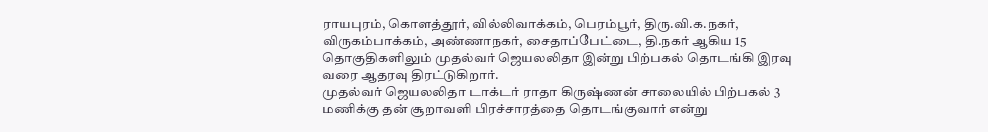ராயபுரம், கொளத்தூர், வில்லிவாக்கம், பெரம்பூர், திரு.வி.க.நகர், விருகம்பாக்கம், அண்ணாநகர், சைதாப்பேட்டை, தி.நகர் ஆகிய 15 தொகுதிகளிலும் முதல்வர் ஜெயலலிதா இன்று பிற்பகல் தொடங்கி இரவு வரை ஆதரவு திரட்டுகிறார்.
முதல்வர் ஜெயலலிதா டாக்டர் ராதா கிருஷ்ணன் சாலையில் பிற்பகல் 3 மணிக்கு தன் சூறாவளி பிரச்சாரத்தை தொடங்குவார் என்று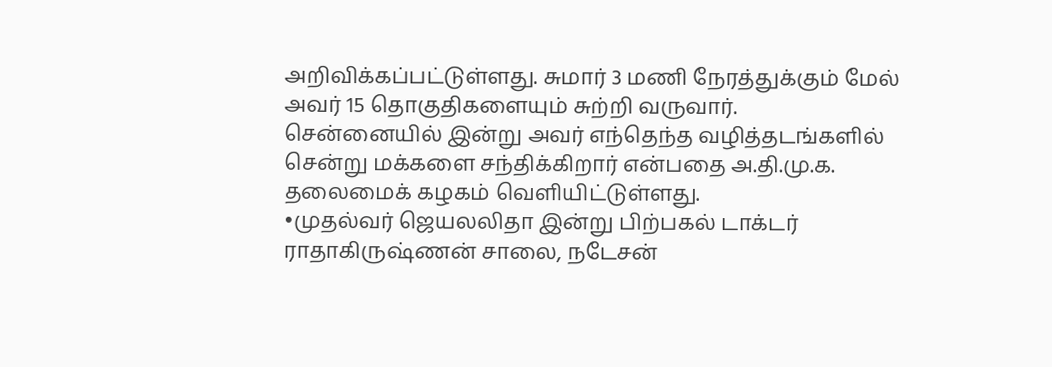அறிவிக்கப்பட்டுள்ளது. சுமார் 3 மணி நேரத்துக்கும் மேல் அவர் 15 தொகுதிகளையும் சுற்றி வருவார்.
சென்னையில் இன்று அவர் எந்தெந்த வழித்தடங்களில் சென்று மக்களை சந்திக்கிறார் என்பதை அ.தி.மு.க. தலைமைக் கழகம் வெளியிட்டுள்ளது.
•முதல்வர் ஜெயலலிதா இன்று பிற்பகல் டாக்டர் ராதாகிருஷ்ணன் சாலை, நடேசன்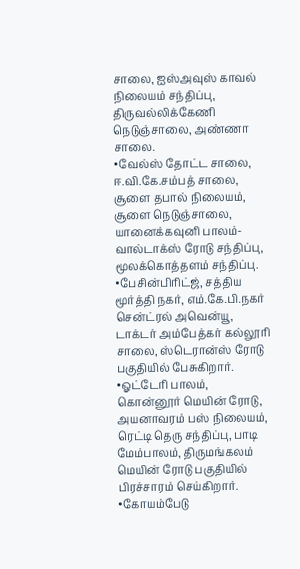சாலை, ஐஸ்அவுஸ் காவல் நிலையம் சந்திப்பு, திருவல்லிக்கேணி நெடுஞ்சாலை, அண்ணா சாலை.
•வேல்ஸ் தோட்ட சாலை, ஈ.வி.கே.சம்பத் சாலை, சூளை தபால் நிலையம், சூளை நெடுஞ்சாலை, யானைக்கவுனி பாலம்- வால்டாக்ஸ் ரோடு சந்திப்பு, மூலக்கொத்தளம் சந்திப்பு.
•பேசின்பிரிட்ஜ், சத்திய மூர்த்தி நகர், எம்.கே.பி.நகர் சென்ட்ரல் அவென்யூ, டாக்டர் அம்பேத்கர் கல்லூரி சாலை, ஸ்டெரான்ஸ் ரோடு பகுதியில் பேசுகிறார்.
•ஓட்டேரி பாலம், கொன்னூர் மெயின் ரோடு, அயனாவரம் பஸ் நிலையம், ரெட்டி தெரு சந்திப்பு, பாடி மேம்பாலம், திருமங்கலம் மெயின் ரோடு பகுதியில் பிரச்சாரம் செய்கிறார்.
•கோயம்பேடு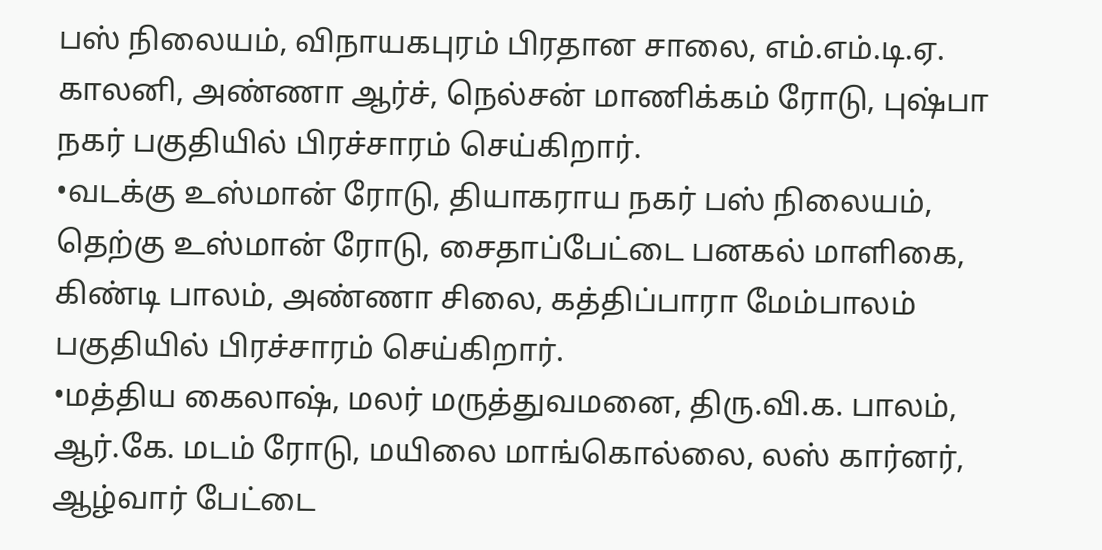பஸ் நிலையம், விநாயகபுரம் பிரதான சாலை, எம்.எம்.டி.ஏ. காலனி, அண்ணா ஆர்ச், நெல்சன் மாணிக்கம் ரோடு, புஷ்பா நகர் பகுதியில் பிரச்சாரம் செய்கிறார்.
•வடக்கு உஸ்மான் ரோடு, தியாகராய நகர் பஸ் நிலையம், தெற்கு உஸ்மான் ரோடு, சைதாப்பேட்டை பனகல் மாளிகை,
கிண்டி பாலம், அண்ணா சிலை, கத்திப்பாரா மேம்பாலம் பகுதியில் பிரச்சாரம் செய்கிறார்.
•மத்திய கைலாஷ், மலர் மருத்துவமனை, திரு.வி.க. பாலம், ஆர்.கே. மடம் ரோடு, மயிலை மாங்கொல்லை, லஸ் கார்னர், ஆழ்வார் பேட்டை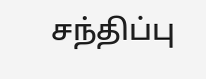சந்திப்பு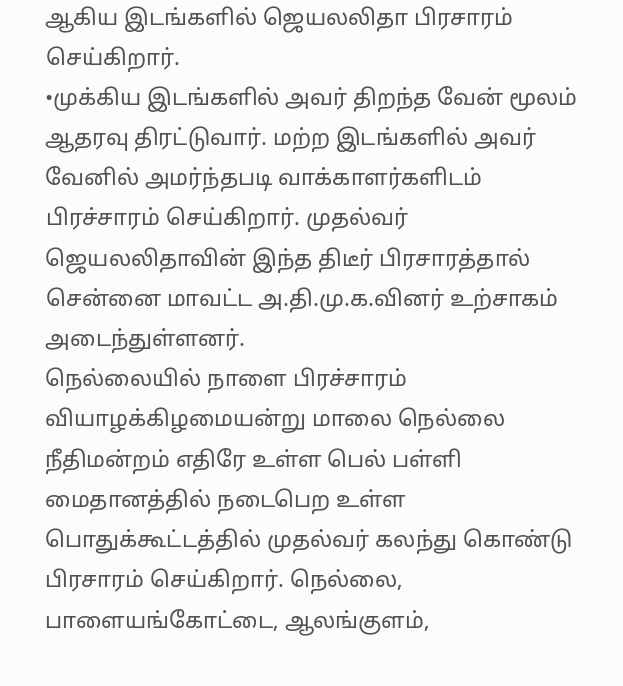ஆகிய இடங்களில் ஜெயலலிதா பிரசாரம் செய்கிறார்.
•முக்கிய இடங்களில் அவர் திறந்த வேன் மூலம் ஆதரவு திரட்டுவார். மற்ற இடங்களில் அவர் வேனில் அமர்ந்தபடி வாக்காளர்களிடம் பிரச்சாரம் செய்கிறார். முதல்வர் ஜெயலலிதாவின் இந்த திடீர் பிரசாரத்தால் சென்னை மாவட்ட அ.தி.மு.க.வினர் உற்சாகம் அடைந்துள்ளனர்.
நெல்லையில் நாளை பிரச்சாரம்
வியாழக்கிழமையன்று மாலை நெல்லை நீதிமன்றம் எதிரே உள்ள பெல் பள்ளி மைதானத்தில் நடைபெற உள்ள பொதுக்கூட்டத்தில் முதல்வர் கலந்து கொண்டு பிரசாரம் செய்கிறார். நெல்லை, பாளையங்கோட்டை, ஆலங்குளம்,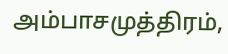அம்பாசமுத்திரம்,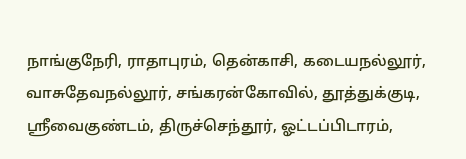நாங்குநேரி, ராதாபுரம், தென்காசி, கடையநல்லூர், வாசுதேவநல்லூர், சங்கரன்கோவில், தூத்துக்குடி, ஸ்ரீவைகுண்டம், திருச்செந்தூர், ஓட்டப்பிடாரம்,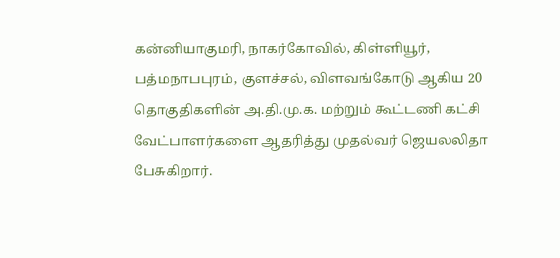கன்னியாகுமரி, நாகர்கோவில், கிள்ளியூர், பத்மநாபபுரம், குளச்சல், விளவங்கோடு ஆகிய 20 தொகுதிகளின் அ.தி.மு.க. மற்றும் கூட்டணி கட்சி வேட்பாளர்களை ஆதரித்து முதல்வர் ஜெயலலிதா பேசுகிறார்.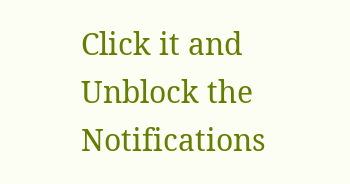Click it and Unblock the Notifications